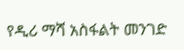የዲሪ ማሻ አስፋልት መንገድ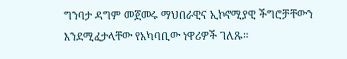ግንባታ ዳግም መጀመሩ ማህበራዊና ኢኮኖሚያዊ ችግሮቻቸውን እንደሚፈታላቸው የአካባቢው ነዋሪዎች ገለጹ።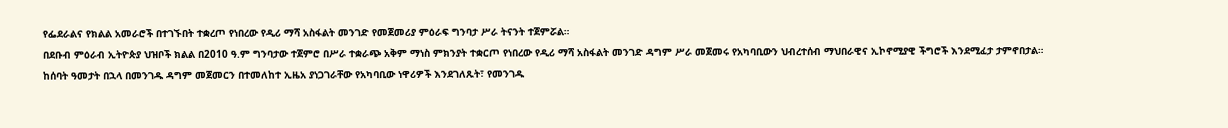የፌደራልና የክልል አመራሮች በተገኙበት ተቋረጦ የነበረው የዲሪ ማሻ አስፋልት መንገድ የመጀመሪያ ምዕራፍ ግንባታ ሥራ ትናንት ተጀምሯል።
በደቡብ ምዕራብ ኢትዮጵያ ህዝቦች ክልል በ2010 ዓ.ም ግንባታው ተጀምሮ በሥራ ተቋራጭ አቅም ማነስ ምክንያት ተቋርጦ የነበረው የዲሪ ማሻ አስፋልት መንገድ ዳግም ሥራ መጀመሩ የአካባቢውን ህብረተሰብ ማህበራዊና ኢኮኖሚያዊ ችግሮች እንደሚፈታ ታምኖበታል።
ከሰባት ዓመታት በኋላ በመንገዱ ዳግም መጀመርን በተመለከተ ኢዜአ ያነጋገራቸው የአካባቢው ነዋሪዎች እንደገለጹት፣ የመንገዱ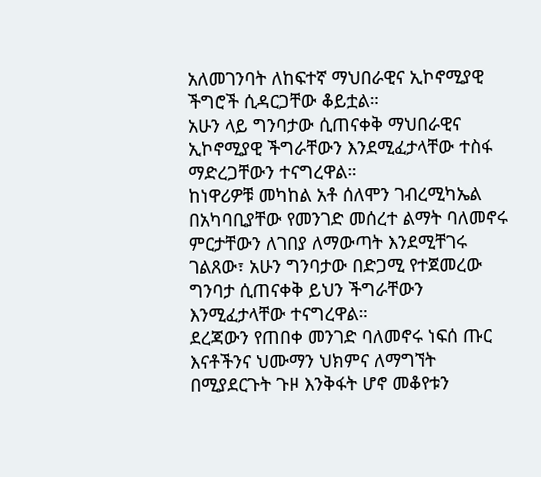አለመገንባት ለከፍተኛ ማህበራዊና ኢኮኖሚያዊ ችግሮች ሲዳርጋቸው ቆይቷል።
አሁን ላይ ግንባታው ሲጠናቀቅ ማህበራዊና ኢኮኖሚያዊ ችግራቸውን እንደሚፈታላቸው ተስፋ ማድረጋቸውን ተናግረዋል።
ከነዋሪዎቹ መካከል አቶ ሰለሞን ገብረሚካኤል በአካባቢያቸው የመንገድ መሰረተ ልማት ባለመኖሩ ምርታቸውን ለገበያ ለማውጣት እንደሚቸገሩ ገልጸው፣ አሁን ግንባታው በድጋሚ የተጀመረው ግንባታ ሲጠናቀቅ ይህን ችግራቸውን እንሚፈታላቸው ተናግረዋል።
ደረጃውን የጠበቀ መንገድ ባለመኖሩ ነፍሰ ጡር እናቶችንና ህሙማን ህክምና ለማግኘት በሚያደርጉት ጉዞ እንቅፋት ሆኖ መቆየቱን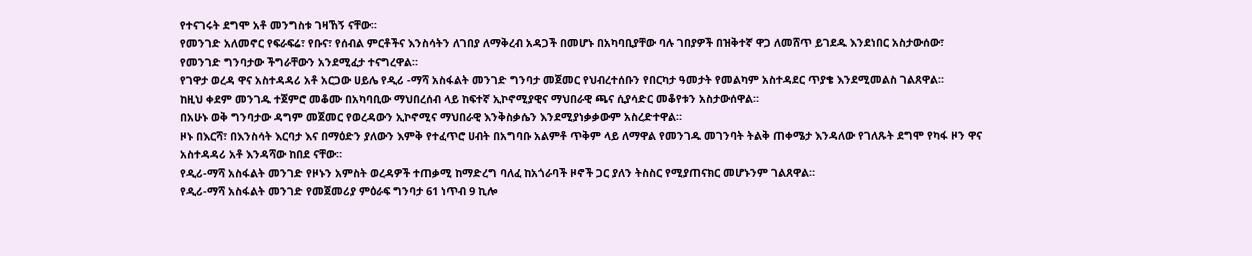የተናገሩት ደግሞ አቶ መንግስቱ ገዛኸኝ ናቸው።
የመንገድ አለመኖር የፍራፍሬ፣ የቡና፣ የሰብል ምርቶችና እንስሳትን ለገበያ ለማቅረብ አዳጋች በመሆኑ በአካባቢያቸው ባሉ ገበያዎች በዝቅተኛ ዋጋ ለመሸጥ ይገደዱ እንደነበር አስታውሰው፣ የመንገድ ግንባታው ችግራቸውን አንደሚፈታ ተናግረዋል።
የገዋታ ወረዳ ዋና አስተዳዳሪ አቶ አርጋው ሀይሌ የዲሪ -ማሻ አስፋልት መንገድ ግንባታ መጀመር የህብረተሰቡን የበርካታ ዓመታት የመልካም አስተዳደር ጥያቄ እንደሚመልስ ገልጸዋል።
ከዚህ ቀደም መንገዱ ተጀምሮ መቆሙ በአካባቢው ማህበረሰብ ላይ ከፍተኛ ኢኮኖሚያዊና ማህበራዊ ጫና ሲያሳድር መቆየቱን አስታውሰዋል።
በአሁኑ ወቅ ግንባታው ዳግም መጀመር የወረዳውን ኢኮኖሚና ማህበራዊ እንቅስቃሴን እንደሚያነቃቃውም አስረድተዋል።
ዞኑ በእርሻ፣ በእንስሳት እርባታ እና በማዕድን ያለውን እምቅ የተፈጥሮ ሀብት በአግባቡ አልምቶ ጥቅም ላይ ለማዋል የመንገዱ መገንባት ትልቅ ጠቀሜታ እንዳለው የገለጹት ደግሞ የካፋ ዞን ዋና አስተዳዳሪ አቶ እንዳሻው ከበደ ናቸው።
የዲሪ-ማሻ አስፋልት መንገድ የዞኑን አምስት ወረዳዎች ተጠቃሚ ከማድረግ ባለፈ ከአጎራባች ዞኖች ጋር ያለን ትስስር የሚያጠናክር መሆኑንም ገልጸዋል።
የዲሪ-ማሻ አስፋልት መንገድ የመጀመሪያ ምዕራፍ ግንባታ 61 ነጥብ 9 ኪሎ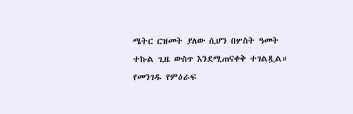ሜትር ርዝመት ያለው ሲሆን በሦስት ዓመት ተኩል ጊዜ ውስጥ እንደሚጠናቀቅ ተገልጿል።
የመንገዱ የምዕራፍ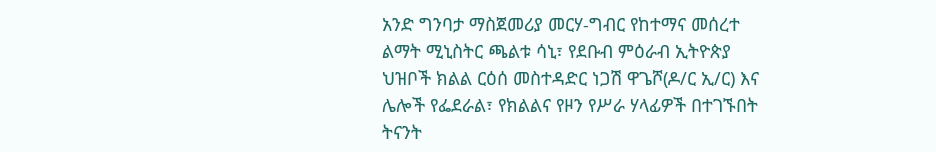አንድ ግንባታ ማስጀመሪያ መርሃ-ግብር የከተማና መሰረተ ልማት ሚኒስትር ጫልቱ ሳኒ፣ የደቡብ ምዕራብ ኢትዮጵያ ህዝቦች ክልል ርዕሰ መስተዳድር ነጋሽ ዋጌሾ(ዶ/ር ኢ/ር) እና ሌሎች የፌደራል፣ የክልልና የዞን የሥራ ሃላፊዎች በተገኙበት ትናንት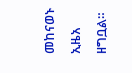መከናወኑ ኢዜአ ዘግቧል።